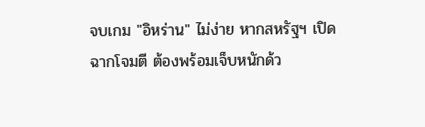จบเกม "อิหร่าน" ไม่ง่าย หากสหรัฐฯ เปิดฉากโจมตี ต้องพร้อมเจ็บหนักด้ว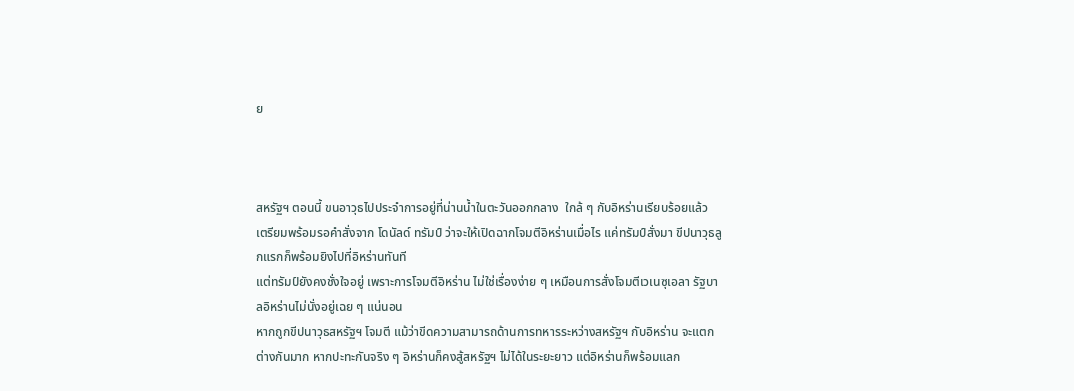ย



สหรัฐฯ ตอนนี้ ขนอาวุธไปประจำการอยู่ที่น่านน้ำในตะวันออกกลาง  ใกล้ ๆ กับอิหร่านเรียบร้อยแล้ว
เตรียมพร้อมรอคำสั่งจาก โดนัลด์ ทรัมป์ ว่าจะให้เปิดฉากโจมตีอิหร่านเมื่อไร แค่ทรัมป์สั่งมา ขีปนาวุธลูกแรกก็พร้อมยิงไปที่อิหร่านทันที
แต่ทรัมป์ยังคงชั่งใจอยู่ เพราะการโจมตีอิหร่าน ไม่ใช่เรื่องง่าย ๆ เหมือนการสั่งโจมตีเวเนซุเอลา รัฐบาลอิหร่านไม่นั่งอยู่เฉย ๆ แน่นอน
หากถูกขีปนาวุธสหรัฐฯ โจมตี แม้ว่าขีดความสามารถด้านการทหารระหว่างสหรัฐฯ กับอิหร่าน จะแตกต่างกันมาก หากปะทะกันจริง ๆ อิหร่านก็คงสู้สหรัฐฯ ไม่ได้ในระยะยาว แต่อิหร่านก็พร้อมแลก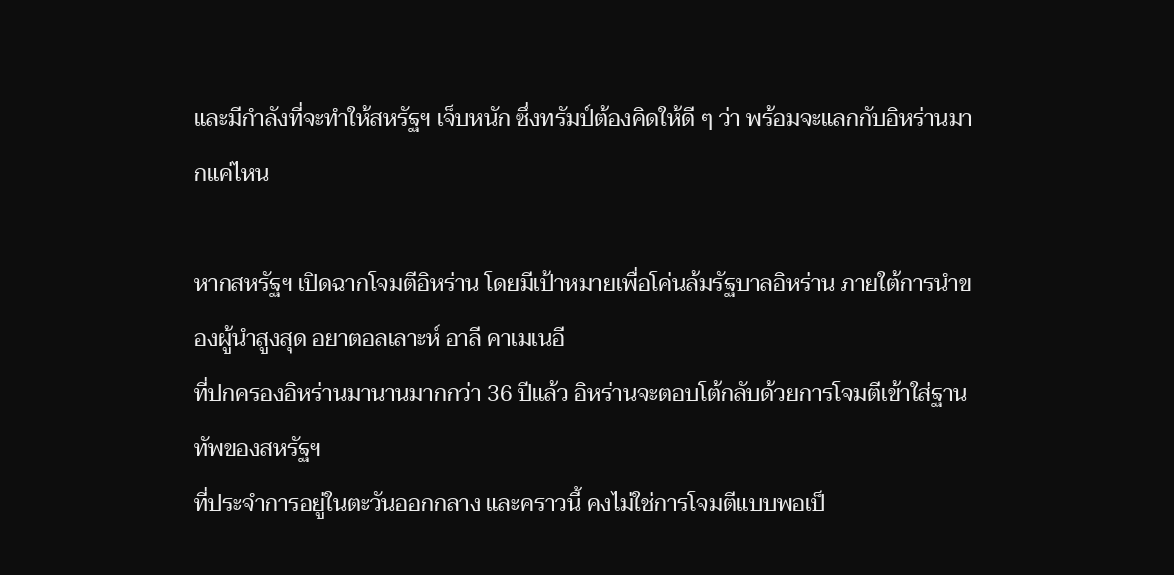และมีกำลังที่จะทำให้สหรัฐฯ เจ็บหนัก ซึ่งทรัมป์ต้องคิดให้ดี ๆ ว่า พร้อมจะแลกกับอิหร่านมากแค่ไหน

หากสหรัฐฯ เปิดฉากโจมตีอิหร่าน โดยมีเป้าหมายเพื่อโค่นล้มรัฐบาลอิหร่าน ภายใต้การนำของผู้นำสูงสุด อยาตอลเลาะห์ อาลี คาเมเนอี
ที่ปกครองอิหร่านมานานมากกว่า 36 ปีแล้ว อิหร่านจะตอบโต้กลับด้วยการโจมตีเข้าใส่ฐานทัพของสหรัฐฯ
ที่ประจำการอยู่ในตะวันออกกลาง และคราวนี้ คงไม่ใช่การโจมตีแบบพอเป็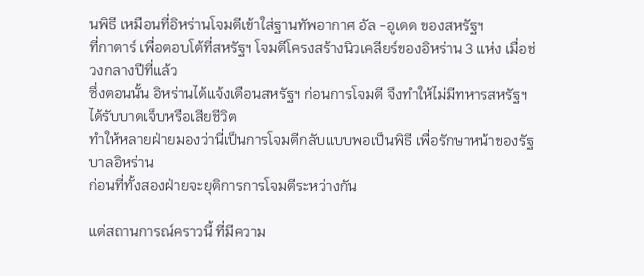นพิธี เหมือนที่อิหร่านโจมตีเข้าใส่ฐานทัพอากาศ อัล -อูเดด ของสหรัฐฯ
ที่กาตาร์ เพื่อตอบโต้ที่สหรัฐฯ โจมตีโครงสร้างนิวเคลียร์ของอิหร่าน 3 แห่ง เมื่อช่วงกลางปีที่แล้ว
ซึ่งตอนนั้น อิหร่านได้แจ้งเตือนสหรัฐฯ ก่อนการโจมตี จึงทำให้ไม่มีทหารสหรัฐฯ ได้รับบาดเจ็บหรือเสียชีวิต
ทำให้หลายฝ่ายมองว่านี่เป็นการโจมตีกลับแบบพอเป็นพิธี เพื่อรักษาหน้าของรัฐบาลอิหร่าน
ก่อนที่ทั้งสองฝ่ายจะยุติการการโจมตีระหว่างกัน

แต่สถานการณ์คราวนี้ ที่มีความ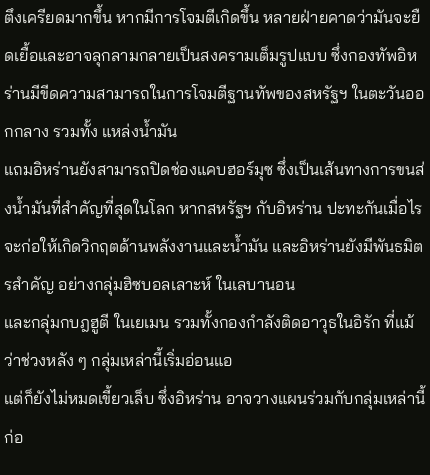ตึงเครียดมากขึ้น หากมีการโจมตีเกิดขึ้น หลายฝ่ายคาดว่ามันจะยืดเยื้อและอาจลุกลามกลายเป็นสงครามเต็มรูปแบบ ซึ่งกองทัพอิหร่านมีขีดความสามารถในการโจมตีฐานทัพของสหรัฐฯ ในตะวันออกกลาง รวมทั้ง แหล่งน้ำมัน
แถมอิหร่านยังสามารถปิดช่องแคบฮอร์มุซ ซึ่งเป็นเส้นทางการขนส่งน้ำมันที่สำคัญที่สุดในโลก หากสหรัฐฯ กับอิหร่าน ปะทะกันเมื่อไร
จะก่อให้เกิดวิกฤตด้านพลังงานและน้ำมัน และอิหร่านยังมีพันธมิตรสำคัญ อย่างกลุ่มฮิซบอลเลาะห์ ในเลบานอน
และกลุ่มกบฎฮูตี ในเยเมน รวมทั้งกองกำลังติดอาวุธในอิรัก ที่แม้ว่าช่วงหลัง ๆ กลุ่มเหล่านี้เริ่มอ่อนแอ
แต่ก็ยังไม่หมดเขี้ยวเล็บ ซึ่งอิหร่าน อาจวางแผนร่วมกับกลุ่มเหล่านี้
ก่อ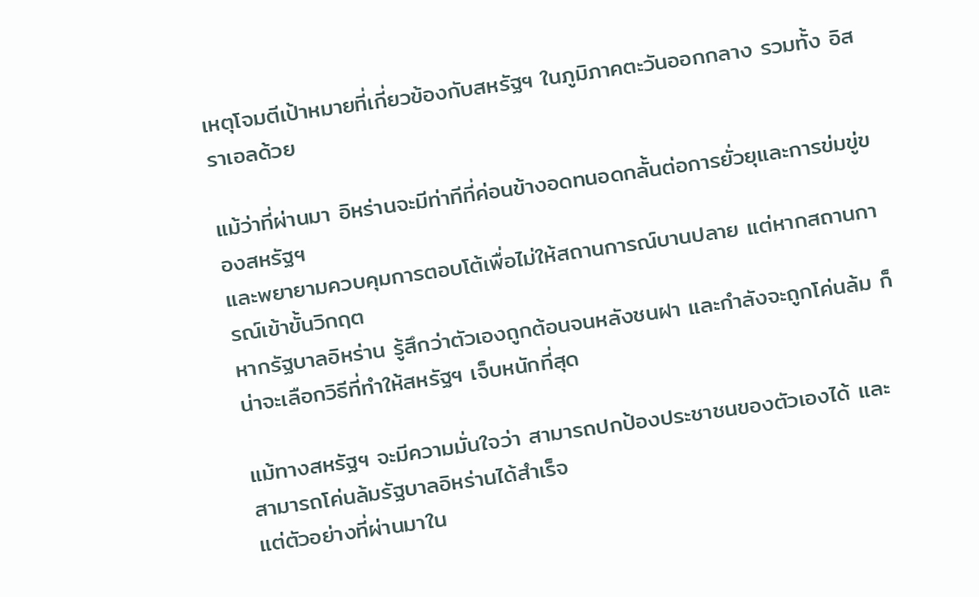เหตุโจมตีเป้าหมายที่เกี่ยวข้องกับสหรัฐฯ ในภูมิภาคตะวันออกกลาง รวมทั้ง อิสราเอลด้วย

แม้ว่าที่ผ่านมา อิหร่านจะมีท่าทีที่ค่อนข้างอดทนอดกลั้นต่อการยั่วยุและการข่มขู่ของสหรัฐฯ
และพยายามควบคุมการตอบโต้เพื่อไม่ให้สถานการณ์บานปลาย แต่หากสถานการณ์เข้าขั้นวิกฤต
หากรัฐบาลอิหร่าน รู้สึกว่าตัวเองถูกต้อนจนหลังชนฝา และกำลังจะถูกโค่นล้ม ก็น่าจะเลือกวิธีที่ทำให้สหรัฐฯ เจ็บหนักที่สุด

แม้ทางสหรัฐฯ จะมีความมั่นใจว่า สามารถปกป้องประชาชนของตัวเองได้ และสามารถโค่นล้มรัฐบาลอิหร่านได้สำเร็จ
แต่ตัวอย่างที่ผ่านมาใน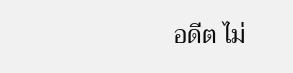อดีต ไม่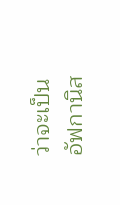ว่าจะเป็นอัฟกานิส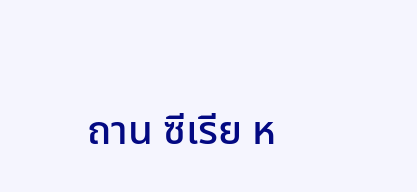ถาน ซีเรีย ห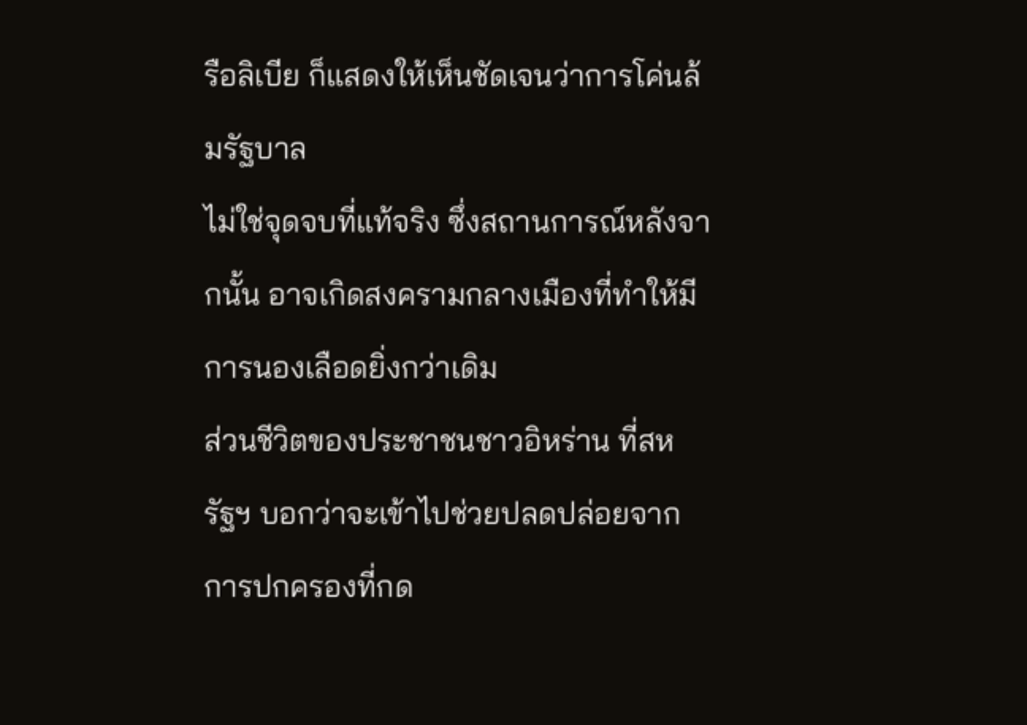รือลิเบีย ก็แสดงให้เห็นชัดเจนว่าการโค่นล้มรัฐบาล
ไม่ใช่จุดจบที่แท้จริง ซึ่งสถานการณ์หลังจากนั้น อาจเกิดสงครามกลางเมืองที่ทำให้มีการนองเลือดยิ่งกว่าเดิม
ส่วนชีวิตของประชาชนชาวอิหร่าน ที่สหรัฐฯ บอกว่าจะเข้าไปช่วยปลดปล่อยจากการปกครองที่กด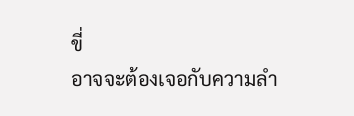ขี่
อาจจะต้องเจอกับความลำ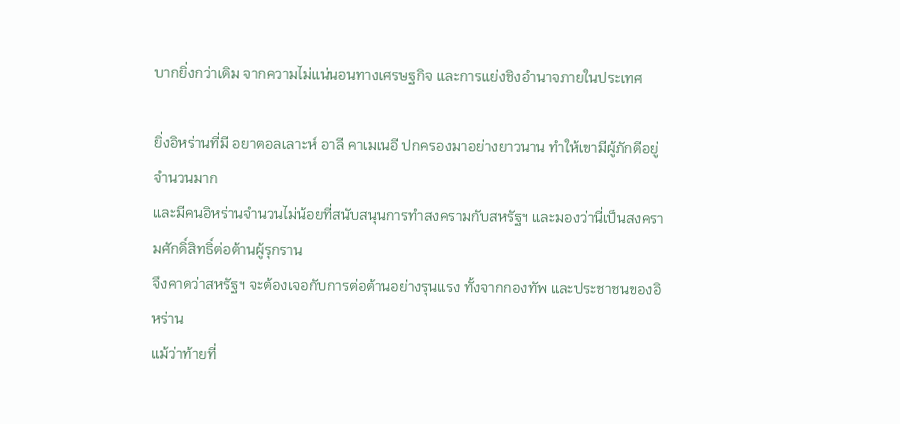บากยิ่งกว่าเดิม จากความไม่แน่นอนทางเศรษฐกิจ และการแย่งชิงอำนาจภายในประเทศ

ยิ่งอิหร่านที่มี อยาตอลเลาะห์ อาลี คาเมเนอี ปกครองมาอย่างยาวนาน ทำให้เขามีผู้ภักดีอยู่จำนวนมาก
และมีคนอิหร่านจำนวนไม่น้อยที่สนับสนุนการทำสงครามกับสหรัฐฯ และมองว่านี่เป็นสงครามศักดิ์สิทธิ์ต่อต้านผู้รุกราน
จึงคาดว่าสหรัฐฯ จะต้องเจอกับการต่อต้านอย่างรุนแรง ทั้งจากกองทัพ และประชาชนของอิหร่าน
แม้ว่าท้ายที่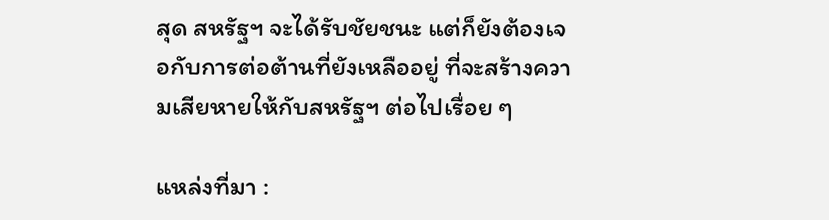สุด สหรัฐฯ จะได้รับชัยชนะ แต่ก็ยังต้องเจอกับการต่อต้านที่ยังเหลืออยู่ ที่จะสร้างความเสียหายให้กับสหรัฐฯ ต่อไปเรื่อย ๆ

แหล่งที่มา :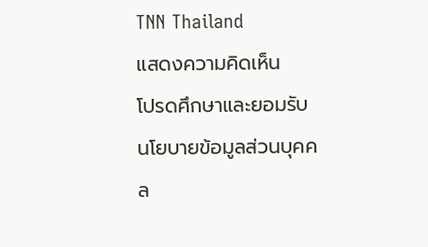TNN Thailand
แสดงความคิดเห็น
โปรดศึกษาและยอมรับนโยบายข้อมูลส่วนบุคคล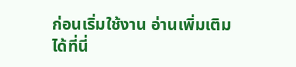ก่อนเริ่มใช้งาน อ่านเพิ่มเติมได้ที่นี่